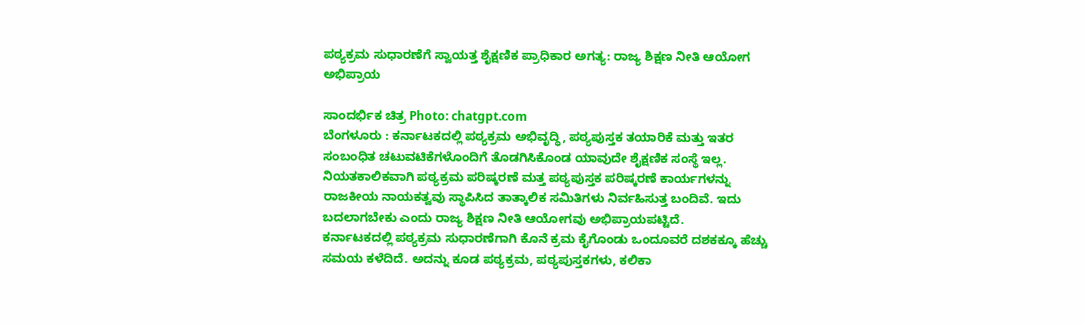ಪಠ್ಯಕ್ರಮ ಸುಧಾರಣೆಗೆ ಸ್ವಾಯತ್ತ ಶೈಕ್ಷಣಿಕ ಪ್ರಾಧಿಕಾರ ಅಗತ್ಯ: ರಾಜ್ಯ ಶಿಕ್ಷಣ ನೀತಿ ಆಯೋಗ ಅಭಿಪ್ರಾಯ

ಸಾಂದರ್ಭಿಕ ಚಿತ್ರ Photo: chatgpt.com
ಬೆಂಗಳೂರು : ಕರ್ನಾಟಕದಲ್ಲಿ ಪಠ್ಯಕ್ರಮ ಅಭಿವೃದ್ಧಿ, ಪಠ್ಯಪುಸ್ತಕ ತಯಾರಿಕೆ ಮತ್ತು ಇತರ ಸಂಬಂಧಿತ ಚಟುವಟಿಕೆಗಳೊಂದಿಗೆ ತೊಡಗಿಸಿಕೊಂಡ ಯಾವುದೇ ಶೈಕ್ಷಣಿಕ ಸಂಸ್ಥೆ ಇಲ್ಲ. ನಿಯತಕಾಲಿಕವಾಗಿ ಪಠ್ಯಕ್ರಮ ಪರಿಷ್ಕರಣೆ ಮತ್ತ ಪಠ್ಯಪುಸ್ತಕ ಪರಿಷ್ಕರಣೆ ಕಾರ್ಯಗಳನ್ನು ರಾಜಕೀಯ ನಾಯಕತ್ವವು ಸ್ಥಾಪಿಸಿದ ತಾತ್ಕಾಲಿಕ ಸಮಿತಿಗಳು ನಿರ್ವಹಿಸುತ್ತ ಬಂದಿವೆ. ಇದು ಬದಲಾಗಬೇಕು ಎಂದು ರಾಜ್ಯ ಶಿಕ್ಷಣ ನೀತಿ ಆಯೋಗವು ಅಭಿಪ್ರಾಯಪಟ್ಟಿದೆ.
ಕರ್ನಾಟಕದಲ್ಲಿ ಪಠ್ಯಕ್ರಮ ಸುಧಾರಣೆಗಾಗಿ ಕೊನೆ ಕ್ರಮ ಕೈಗೊಂಡು ಒಂದೂವರೆ ದಶಕಕ್ಕೂ ಹೆಚ್ಚು ಸಮಯ ಕಳೆದಿದೆ. ಅದನ್ನು ಕೂಡ ಪಠ್ಯಕ್ರಮ, ಪಠ್ಯಪುಸ್ತಕಗಳು, ಕಲಿಕಾ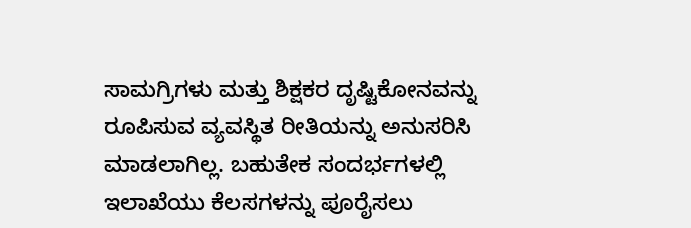ಸಾಮಗ್ರಿಗಳು ಮತ್ತು ಶಿಕ್ಷಕರ ದೃಷ್ಟಿಕೋನವನ್ನು ರೂಪಿಸುವ ವ್ಯವಸ್ಥಿತ ರೀತಿಯನ್ನು ಅನುಸರಿಸಿ ಮಾಡಲಾಗಿಲ್ಲ. ಬಹುತೇಕ ಸಂದರ್ಭಗಳಲ್ಲಿ ಇಲಾಖೆಯು ಕೆಲಸಗಳನ್ನು ಪೂರೈಸಲು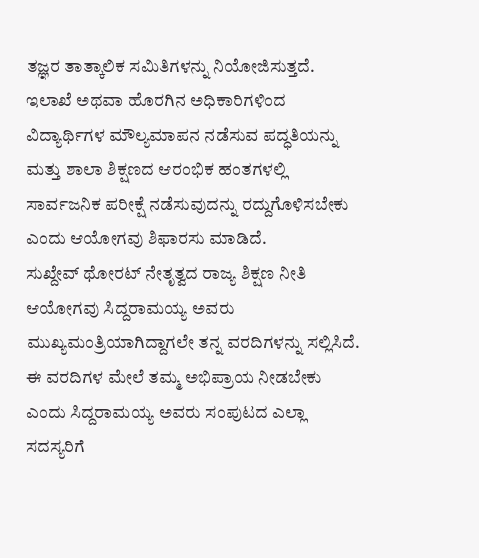ತಜ್ಞರ ತಾತ್ಕಾಲಿಕ ಸಮಿತಿಗಳನ್ನು ನಿಯೋಜಿಸುತ್ತದೆ. ಇಲಾಖೆ ಅಥವಾ ಹೊರಗಿನ ಅಧಿಕಾರಿಗಳಿಂದ ವಿದ್ಯಾರ್ಥಿಗಳ ಮೌಲ್ಯಮಾಪನ ನಡೆಸುವ ಪದ್ಧತಿಯನ್ನು ಮತ್ತು ಶಾಲಾ ಶಿಕ್ಷಣದ ಆರಂಭಿಕ ಹಂತಗಳಲ್ಲಿ ಸಾರ್ವಜನಿಕ ಪರೀಕ್ಷೆ ನಡೆಸುವುದನ್ನು ರದ್ದುಗೊಳಿಸಬೇಕು ಎಂದು ಆಯೋಗವು ಶಿಫಾರಸು ಮಾಡಿದೆ.
ಸುಖ್ದೇವ್ ಥೋರಟ್ ನೇತೃತ್ವದ ರಾಜ್ಯ ಶಿಕ್ಷಣ ನೀತಿ ಆಯೋಗವು ಸಿದ್ದರಾಮಯ್ಯ ಅವರು ಮುಖ್ಯಮಂತ್ರಿಯಾಗಿದ್ದಾಗಲೇ ತನ್ನ ವರದಿಗಳನ್ನು ಸಲ್ಲಿಸಿದೆ. ಈ ವರದಿಗಳ ಮೇಲೆ ತಮ್ಮ ಅಭಿಪ್ರಾಯ ನೀಡಬೇಕು ಎಂದು ಸಿದ್ದರಾಮಯ್ಯ ಅವರು ಸಂಪುಟದ ಎಲ್ಲಾ ಸದಸ್ಯರಿಗೆ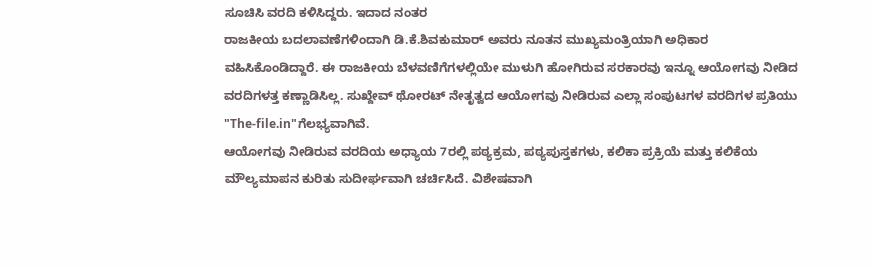ಸೂಚಿಸಿ ವರದಿ ಕಳಿಸಿದ್ದರು. ಇದಾದ ನಂತರ
ರಾಜಕೀಯ ಬದಲಾವಣೆಗಳಿಂದಾಗಿ ಡಿ.ಕೆ.ಶಿವಕುಮಾರ್ ಅವರು ನೂತನ ಮುಖ್ಯಮಂತ್ರಿಯಾಗಿ ಅಧಿಕಾರ ವಹಿಸಿಕೊಂಡಿದ್ದಾರೆ. ಈ ರಾಜಕೀಯ ಬೆಳವಣಿಗೆಗಳಲ್ಲಿಯೇ ಮುಳುಗಿ ಹೋಗಿರುವ ಸರಕಾರವು ಇನ್ನೂ ಆಯೋಗವು ನೀಡಿದ ವರದಿಗಳತ್ತ ಕಣ್ಣಾಡಿಸಿಲ್ಲ. ಸುಖ್ದೇವ್ ಥೋರಟ್ ನೇತೃತ್ವದ ಆಯೋಗವು ನೀಡಿರುವ ಎಲ್ಲಾ ಸಂಪುಟಗಳ ವರದಿಗಳ ಪ್ರತಿಯು "The-file.in"ಗೆಲಭ್ಯವಾಗಿವೆ.
ಆಯೋಗವು ನೀಡಿರುವ ವರದಿಯ ಅಧ್ಯಾಯ 7ರಲ್ಲಿ ಪಠ್ಯಕ್ರಮ, ಪಠ್ಯಪುಸ್ತಕಗಳು, ಕಲಿಕಾ ಪ್ರಕ್ರಿಯೆ ಮತ್ತು ಕಲಿಕೆಯ ಮೌಲ್ಯಮಾಪನ ಕುರಿತು ಸುದೀರ್ಘವಾಗಿ ಚರ್ಚಿಸಿದೆ. ವಿಶೇಷವಾಗಿ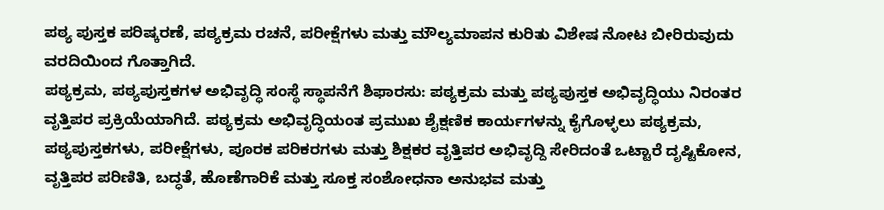ಪಠ್ಯ ಪುಸ್ತಕ ಪರಿಷ್ಕರಣೆ, ಪಠ್ಯಕ್ರಮ ರಚನೆ, ಪರೀಕ್ಷೆಗಳು ಮತ್ತು ಮೌಲ್ಯಮಾಪನ ಕುರಿತು ವಿಶೇಷ ನೋಟ ಬೀರಿರುವುದು ವರದಿಯಿಂದ ಗೊತ್ತಾಗಿದೆ.
ಪಠ್ಯಕ್ರಮ, ಪಠ್ಯಪುಸ್ತಕಗಳ ಅಭಿವೃದ್ಧಿ ಸಂಸ್ಥೆ ಸ್ಥಾಪನೆಗೆ ಶಿಫಾರಸು: ಪಠ್ಯಕ್ರಮ ಮತ್ತು ಪಠ್ಯಪುಸ್ತಕ ಅಭಿವೃದ್ಧಿಯು ನಿರಂತರ ವೃತ್ತಿಪರ ಪ್ರಕ್ರಿಯೆಯಾಗಿದೆ. ಪಠ್ಯಕ್ರಮ ಅಭಿವೃದ್ಧಿಯಂತ ಪ್ರಮುಖ ಶೈಕ್ಷಣಿಕ ಕಾರ್ಯಗಳನ್ನು ಕೈಗೊಳ್ಳಲು ಪಠ್ಯಕ್ರಮ, ಪಠ್ಯಪುಸ್ತಕಗಳು, ಪರೀಕ್ಷೆಗಳು, ಪೂರಕ ಪರಿಕರಗಳು ಮತ್ತು ಶಿಕ್ಷಕರ ವೃತ್ತಿಪರ ಅಭಿವೃದ್ದಿ ಸೇರಿದಂತೆ ಒಟ್ಟಾರೆ ದೃಷ್ಟಿಕೋನ, ವೃತ್ತಿಪರ ಪರಿಣಿತಿ, ಬದ್ಧತೆ, ಹೊಣೆಗಾರಿಕೆ ಮತ್ತು ಸೂಕ್ತ ಸಂಶೋಧನಾ ಅನುಭವ ಮತ್ತು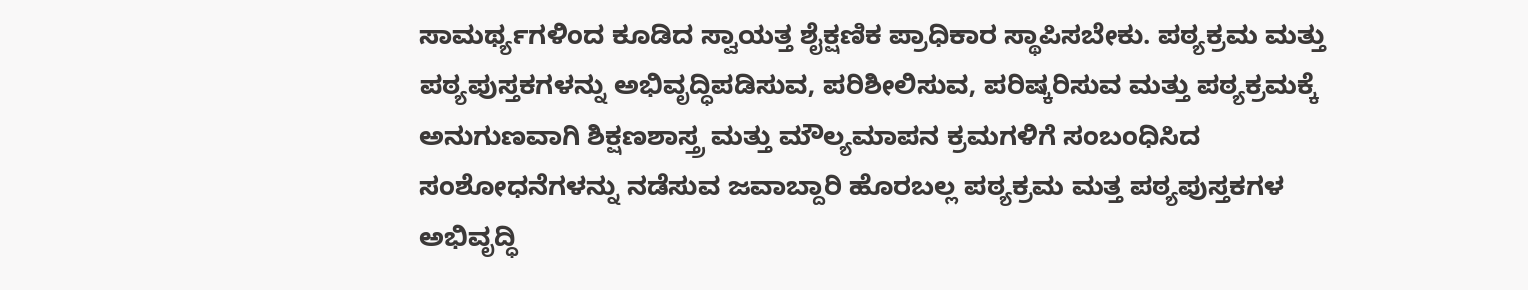ಸಾಮರ್ಥ್ಯಗಳಿಂದ ಕೂಡಿದ ಸ್ವಾಯತ್ತ ಶೈಕ್ಷಣಿಕ ಪ್ರಾಧಿಕಾರ ಸ್ಥಾಪಿಸಬೇಕು. ಪಠ್ಯಕ್ರಮ ಮತ್ತು ಪಠ್ಯಪುಸ್ತಕಗಳನ್ನು ಅಭಿವೃದ್ಧಿಪಡಿಸುವ, ಪರಿಶೀಲಿಸುವ, ಪರಿಷ್ಕರಿಸುವ ಮತ್ತು ಪಠ್ಯಕ್ರಮಕ್ಕೆ ಅನುಗುಣವಾಗಿ ಶಿಕ್ಷಣಶಾಸ್ತ್ರ ಮತ್ತು ಮೌಲ್ಯಮಾಪನ ಕ್ರಮಗಳಿಗೆ ಸಂಬಂಧಿಸಿದ ಸಂಶೋಧನೆಗಳನ್ನು ನಡೆಸುವ ಜವಾಬ್ದಾರಿ ಹೊರಬಲ್ಲ ಪಠ್ಯಕ್ರಮ ಮತ್ತ ಪಠ್ಯಪುಸ್ತಕಗಳ ಅಭಿವೃದ್ಧಿ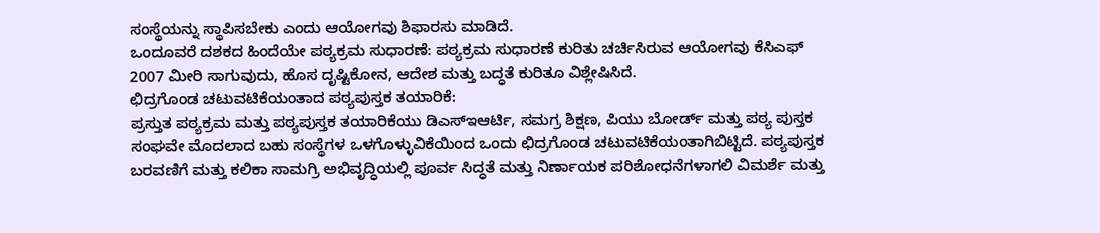ಸಂಸ್ಥೆಯನ್ನು ಸ್ಥಾಪಿಸಬೇಕು ಎಂದು ಆಯೋಗವು ಶಿಫಾರಸು ಮಾಡಿದೆ.
ಒಂದೂವರೆ ದಶಕದ ಹಿಂದೆಯೇ ಪಠ್ಯಕ್ರಮ ಸುಧಾರಣೆ: ಪಠ್ಯಕ್ರಮ ಸುಧಾರಣೆ ಕುರಿತು ಚರ್ಚಿಸಿರುವ ಆಯೋಗವು ಕೆಸಿಎಫ್ 2007 ಮೀರಿ ಸಾಗುವುದು, ಹೊಸ ದೃಷ್ಟಿಕೋನ, ಆದೇಶ ಮತ್ತು ಬದ್ಧತೆ ಕುರಿತೂ ವಿಶ್ಲೇಷಿಸಿದೆ.
ಛಿದ್ರಗೊಂಡ ಚಟುವಟಿಕೆಯಂತಾದ ಪಠ್ಯಪುಸ್ತಕ ತಯಾರಿಕೆ:
ಪ್ರಸ್ತುತ ಪಠ್ಯಕ್ರಮ ಮತ್ತು ಪಠ್ಯಪುಸ್ತಕ ತಯಾರಿಕೆಯು ಡಿಎಸ್ಇಆರ್ಟಿ, ಸಮಗ್ರ ಶಿಕ್ಷಣ, ಪಿಯು ಬೋರ್ಡ್ ಮತ್ತು ಪಠ್ಯ ಪುಸ್ತಕ ಸಂಘವೇ ಮೊದಲಾದ ಬಹು ಸಂಸ್ಥೆಗಳ ಒಳಗೊಳ್ಳುವಿಕೆಯಿಂದ ಒಂದು ಛಿದ್ರಗೊಂಡ ಚಟುವಟಿಕೆಯಂತಾಗಿಬಿಟ್ಟಿದೆ. ಪಠ್ಯಪುಸ್ತಕ ಬರವಣಿಗೆ ಮತ್ತು ಕಲಿಕಾ ಸಾಮಗ್ರಿ ಅಭಿವೃದ್ಧಿಯಲ್ಲಿ ಪೂರ್ವ ಸಿದ್ಧತೆ ಮತ್ತು ನಿರ್ಣಾಯಕ ಪರಿಶೋಧನೆಗಳಾಗಲಿ ವಿಮರ್ಶೆ ಮತ್ತು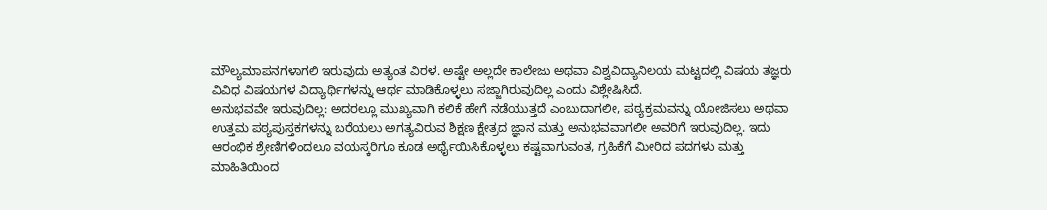ಮೌಲ್ಯಮಾಪನಗಳಾಗಲಿ ಇರುವುದು ಅತ್ಯಂತ ವಿರಳ. ಅಷ್ಟೇ ಅಲ್ಲದೇ ಕಾಲೇಜು ಅಥವಾ ವಿಶ್ವವಿದ್ಯಾನಿಲಯ ಮಟ್ಟದಲ್ಲಿ ವಿಷಯ ತಜ್ಞರು ವಿವಿಧ ವಿಷಯಗಳ ವಿದ್ಯಾರ್ಥಿಗಳನ್ನು ಆರ್ಥ ಮಾಡಿಕೊಳ್ಳಲು ಸಜ್ಜಾಗಿರುವುದಿಲ್ಲ ಎಂದು ವಿಶ್ಲೇಷಿಸಿದೆ.
ಅನುಭವವೇ ಇರುವುದಿಲ್ಲ: ಅದರಲ್ಲೂ ಮುಖ್ಯವಾಗಿ ಕಲಿಕೆ ಹೇಗೆ ನಡೆಯುತ್ತದೆ ಎಂಬುದಾಗಲೀ, ಪಠ್ಯಕ್ರಮವನ್ನು ಯೋಜಿಸಲು ಅಥವಾ ಉತ್ತಮ ಪಠ್ಯಪುಸ್ತಕಗಳನ್ನು ಬರೆಯಲು ಅಗತ್ಯವಿರುವ ಶಿಕ್ಷಣ ಕ್ಷೇತ್ರದ ಜ್ಞಾನ ಮತ್ತು ಅನುಭವವಾಗಲೀ ಅವರಿಗೆ ಇರುವುದಿಲ್ಲ. ಇದು ಆರಂಭಿಕ ಶ್ರೇಣಿಗಳಿಂದಲೂ ವಯಸ್ಕರಿಗೂ ಕೂಡ ಅರ್ಥೈಯಿಸಿಕೊಳ್ಳಲು ಕಷ್ಟವಾಗುವಂತ, ಗ್ರಹಿಕೆಗೆ ಮೀರಿದ ಪದಗಳು ಮತ್ತು ಮಾಹಿತಿಯಿಂದ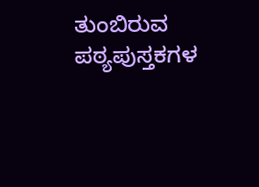ತುಂಬಿರುವ ಪಠ್ಯಪುಸ್ತಕಗಳ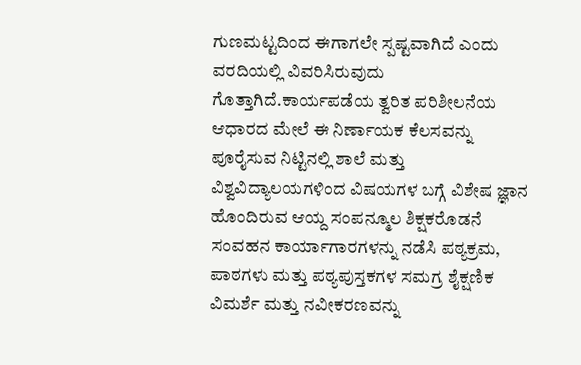ಗುಣಮಟ್ಟದಿಂದ ಈಗಾಗಲೇ ಸ್ಪಷ್ಟವಾಗಿದೆ ಎಂದು ವರದಿಯಲ್ಲಿ ವಿವರಿಸಿರುವುದು ಗೊತ್ತಾಗಿದೆ.ಕಾರ್ಯಪಡೆಯ ತ್ವರಿತ ಪರಿಶೀಲನೆಯ ಆಧಾರದ ಮೇಲೆ ಈ ನಿರ್ಣಾಯಕ ಕೆಲಸವನ್ನು ಪೂರೈಸುವ ನಿಟ್ಟಿನಲ್ಲಿ ಶಾಲೆ ಮತ್ತು ವಿಶ್ವವಿದ್ಯಾಲಯಗಳಿಂದ ವಿಷಯಗಳ ಬಗ್ಗೆ ವಿಶೇಷ ಜ್ಞಾನ ಹೊಂದಿರುವ ಆಯ್ದ ಸಂಪನ್ಮೂಲ ಶಿಕ್ಷಕರೊಡನೆ ಸಂವಹನ ಕಾರ್ಯಾಗಾರಗಳನ್ನು ನಡೆಸಿ ಪಠ್ಯಕ್ರಮ, ಪಾಠಗಳು ಮತ್ತು ಪಠ್ಯಪುಸ್ತಕಗಳ ಸಮಗ್ರ ಶೈಕ್ಷಣಿಕ ವಿಮರ್ಶೆ ಮತ್ತು ನವೀಕರಣವನ್ನು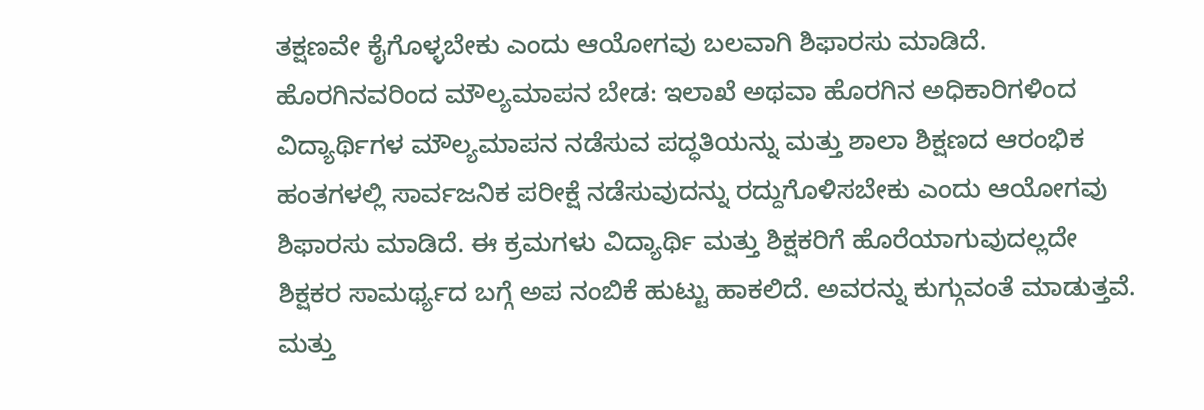ತಕ್ಷಣವೇ ಕೈಗೊಳ್ಳಬೇಕು ಎಂದು ಆಯೋಗವು ಬಲವಾಗಿ ಶಿಫಾರಸು ಮಾಡಿದೆ.
ಹೊರಗಿನವರಿಂದ ಮೌಲ್ಯಮಾಪನ ಬೇಡ: ಇಲಾಖೆ ಅಥವಾ ಹೊರಗಿನ ಅಧಿಕಾರಿಗಳಿಂದ ವಿದ್ಯಾರ್ಥಿಗಳ ಮೌಲ್ಯಮಾಪನ ನಡೆಸುವ ಪದ್ಧತಿಯನ್ನು ಮತ್ತು ಶಾಲಾ ಶಿಕ್ಷಣದ ಆರಂಭಿಕ ಹಂತಗಳಲ್ಲಿ ಸಾರ್ವಜನಿಕ ಪರೀಕ್ಷೆ ನಡೆಸುವುದನ್ನು ರದ್ದುಗೊಳಿಸಬೇಕು ಎಂದು ಆಯೋಗವು ಶಿಫಾರಸು ಮಾಡಿದೆ. ಈ ಕ್ರಮಗಳು ವಿದ್ಯಾರ್ಥಿ ಮತ್ತು ಶಿಕ್ಷಕರಿಗೆ ಹೊರೆಯಾಗುವುದಲ್ಲದೇ ಶಿಕ್ಷಕರ ಸಾಮರ್ಥ್ಯದ ಬಗ್ಗೆ ಅಪ ನಂಬಿಕೆ ಹುಟ್ಟು ಹಾಕಲಿದೆ. ಅವರನ್ನು ಕುಗ್ಗುವಂತೆ ಮಾಡುತ್ತವೆ. ಮತ್ತು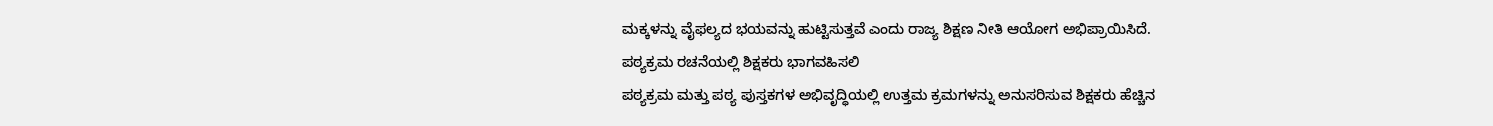ಮಕ್ಕಳನ್ನು ವೈಫಲ್ಯದ ಭಯವನ್ನು ಹುಟ್ಟಿಸುತ್ತವೆ ಎಂದು ರಾಜ್ಯ ಶಿಕ್ಷಣ ನೀತಿ ಆಯೋಗ ಅಭಿಪ್ರಾಯಿಸಿದೆ.
ಪಠ್ಯಕ್ರಮ ರಚನೆಯಲ್ಲಿ ಶಿಕ್ಷಕರು ಭಾಗವಹಿಸಲಿ
ಪಠ್ಯಕ್ರಮ ಮತ್ತು ಪಠ್ಯ ಪುಸ್ತಕಗಳ ಅಭಿವೃದ್ಧಿಯಲ್ಲಿ ಉತ್ತಮ ಕ್ರಮಗಳನ್ನು ಅನುಸರಿಸುವ ಶಿಕ್ಷಕರು ಹೆಚ್ಚಿನ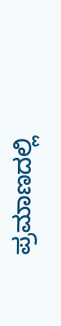ಪ್ರಮಾಣದಲ್ಲಿ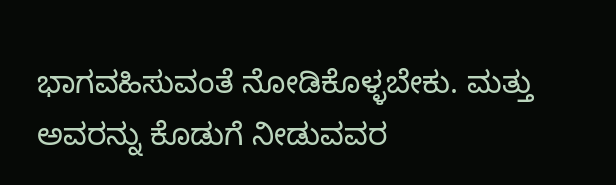ಭಾಗವಹಿಸುವಂತೆ ನೋಡಿಕೊಳ್ಳಬೇಕು. ಮತ್ತು ಅವರನ್ನು ಕೊಡುಗೆ ನೀಡುವವರ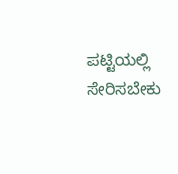ಪಟ್ಟಿಯಲ್ಲಿ ಸೇರಿಸಬೇಕು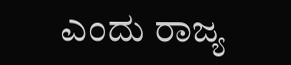ಎಂದು ರಾಜ್ಯ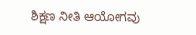ಶಿಕ್ಷಣ ನೀತಿ ಆಯೋಗವು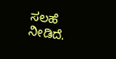ಸಲಹೆ ನೀಡಿದೆ.